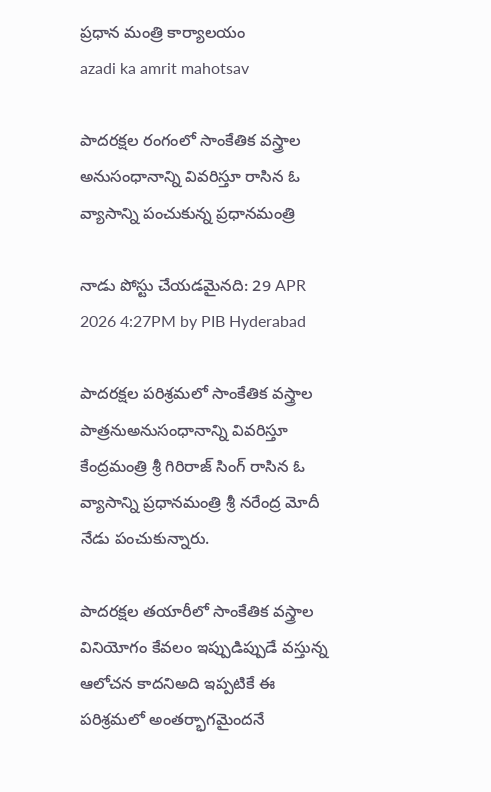ప్రధాన మంత్రి కార్యాలయం
azadi ka amrit mahotsav

పాదరక్షల రంగంలో సాంకేతిక వస్త్రాల అనుసంధానాన్ని వివరిస్తూ రాసిన ఓ వ్యాసాన్ని పంచుకున్న ప్రధానమంత్రి

నాడు పోస్టు చేయడమైనది: 29 APR 2026 4:27PM by PIB Hyderabad

పాదరక్షల పరిశ్రమలో సాంకేతిక వస్త్రాల పాత్రనుఅనుసంధానాన్ని వివరిస్తూ కేంద్రమంత్రి శ్రీ గిరిరాజ్ సింగ్ రాసిన ఓ వ్యాసాన్ని ప్రధానమంత్రి శ్రీ నరేంద్ర మోదీ నేడు పంచుకున్నారు.

పాదరక్షల తయారీలో సాంకేతిక వస్త్రాల వినియోగం కేవలం ఇప్పుడిప్పుడే వస్తున్న ఆలోచన కాదనిఅది ఇప్పటికే ఈ పరిశ్రమలో అంతర్భాగమైందనే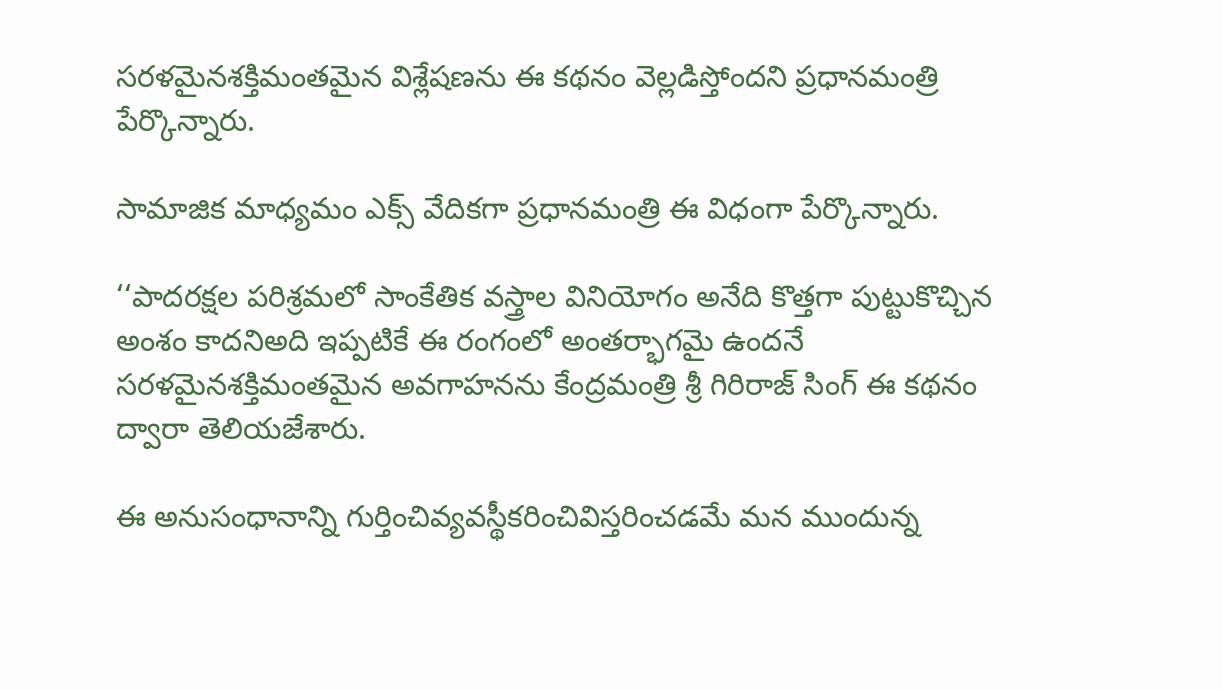సరళమైనశక్తిమంతమైన విశ్లేషణను ఈ కథనం వెల్లడిస్తోందని ప్రధానమంత్రి పేర్కొన్నారు.

సామాజిక మాధ్యమం ఎక్స్ వేదికగా ప్రధానమంత్రి ఈ విధంగా పేర్కొన్నారు.

‘‘పాదరక్షల పరిశ్రమలో సాంకేతిక వస్త్రాల వినియోగం అనేది కొత్తగా పుట్టుకొచ్చిన అంశం కాదనిఅది ఇప్పటికే ఈ రంగంలో అంతర్భాగమై ఉందనే సరళమైనశక్తిమంతమైన అవగాహనను కేంద్రమంత్రి శ్రీ గిరిరాజ్ సింగ్ ఈ కథనం ద్వారా తెలియజేశారు.

ఈ అనుసంధానాన్ని గుర్తించివ్యవస్థీకరించివిస్తరించడమే మన ముందున్న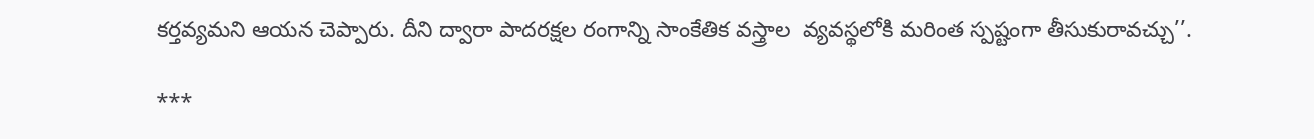కర్తవ్యమని ఆయన చెప్పారు. దీని ద్వారా పాదరక్షల రంగాన్ని సాంకేతిక వస్త్రాల  వ్యవస్థలోకి మరింత స్పష్టంగా తీసుకురావచ్చు’’.

***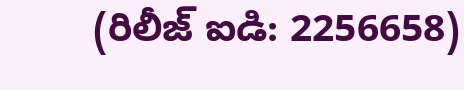(రిలీజ్ ఐడి: 2256658)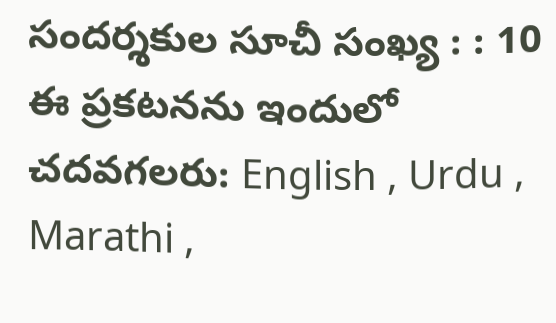సందర్శకుల సూచీ సంఖ్య : : 10
ఈ ప్రకటనను ఇందులో చదవగలరు: English , Urdu , Marathi ,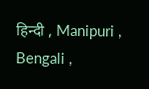हिन्दी , Manipuri , Bengali ,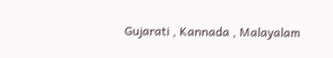Gujarati , Kannada , Malayalam